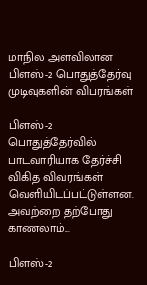மாநில அளவிலான பிளஸ்-2 பொதுத்தேர்வு முடிவுகளின் விபரங்கள்

பிளஸ்-2 பொதுத்தேர்வில் பாடவாரியாக தேர்ச்சி விகித விவரங்கள் வெளியிடப்பட்டுள்ளன. அவற்றை தற்போது காணலாம்...

பிளஸ்-2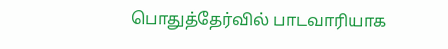பொதுத்தேர்வில் பாடவாரியாக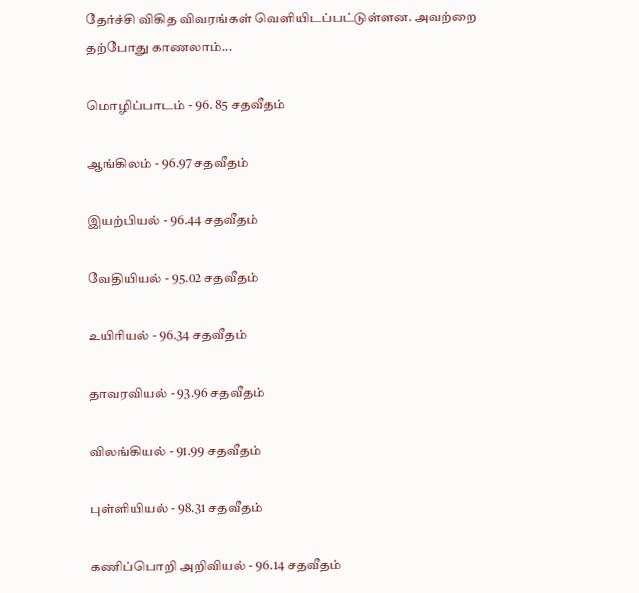தேர்ச்சி விகித விவரங்கள் வெளியிடப்பட்டுள்ளன. அவற்றை தற்போது காணலாம்...

மொழிப்பாடம் - 96. 85 சதவீதம்

ஆங்கிலம் - 96.97 சதவீதம்

இயற்பியல் - 96.44 சதவீதம்

வேதியியல் - 95.02 சதவீதம்

உயிரியல் - 96.34 சதவீதம்

தாவரவியல் - 93.96 சதவீதம்

விலங்கியல் - 91.99 சதவீதம்

புள்ளியியல் - 98.31 சதவீதம்

கணிப்பொறி அறிவியல் - 96.14 சதவீதம்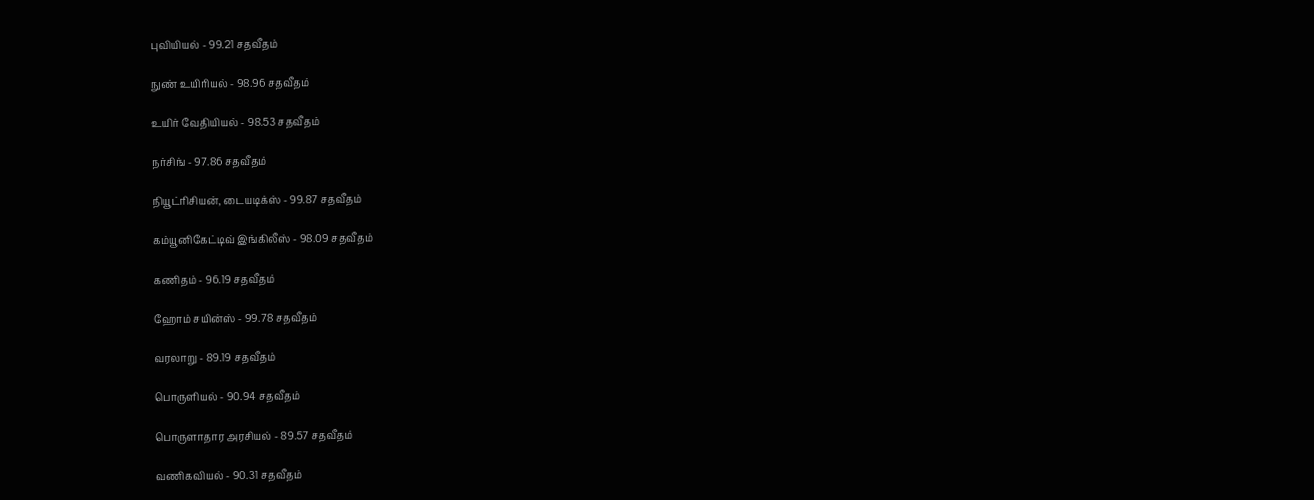புவியியல் - 99.21 சதவீதம்

நுண் உயிரியல் - 98.96 சதவீதம்

உயிர் வேதியியல் - 98.53 சதவீதம்

நர்சிங் - 97.86 சதவீதம்

நியூட்ரிசியன், டையடிக்ஸ் - 99.87 சதவீதம்

கம்யூனிகேட்டிவ் இங்கிலீஸ் - 98.09 சதவீதம்

கணிதம் - 96.19 சதவீதம்

ஹோம் சயின்ஸ் - 99.78 சதவீதம்

வரலாறு - 89.19 சதவீதம்

பொருளியல் - 90.94 சதவீதம்

பொருளாதார அரசியல் - 89.57 சதவீதம்

வணிகவியல் - 90.31 சதவீதம்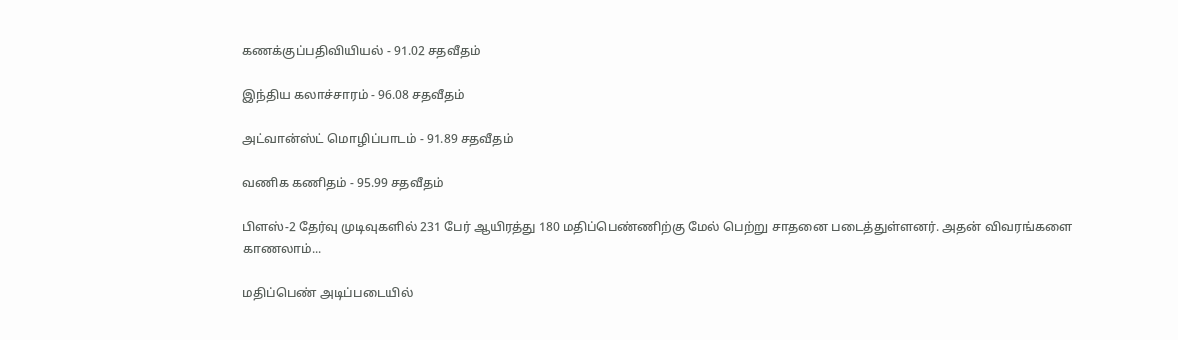கணக்குப்பதிவியியல் - 91.02 சதவீதம்

இந்திய கலாச்சாரம் - 96.08 சதவீதம்

அட்வான்ஸ்ட் மொழிப்பாடம் - 91.89 சதவீதம்

வணிக கணிதம் - 95.99 சதவீதம்

பிளஸ்-2 தேர்வு முடிவுகளில் 231 பேர் ஆயிரத்து 180 மதிப்பெண்ணிற்கு மேல் பெற்று சாதனை படைத்துள்ளனர். அதன் விவரங்களை காணலாம்...

மதிப்பெண் அடிப்படையில்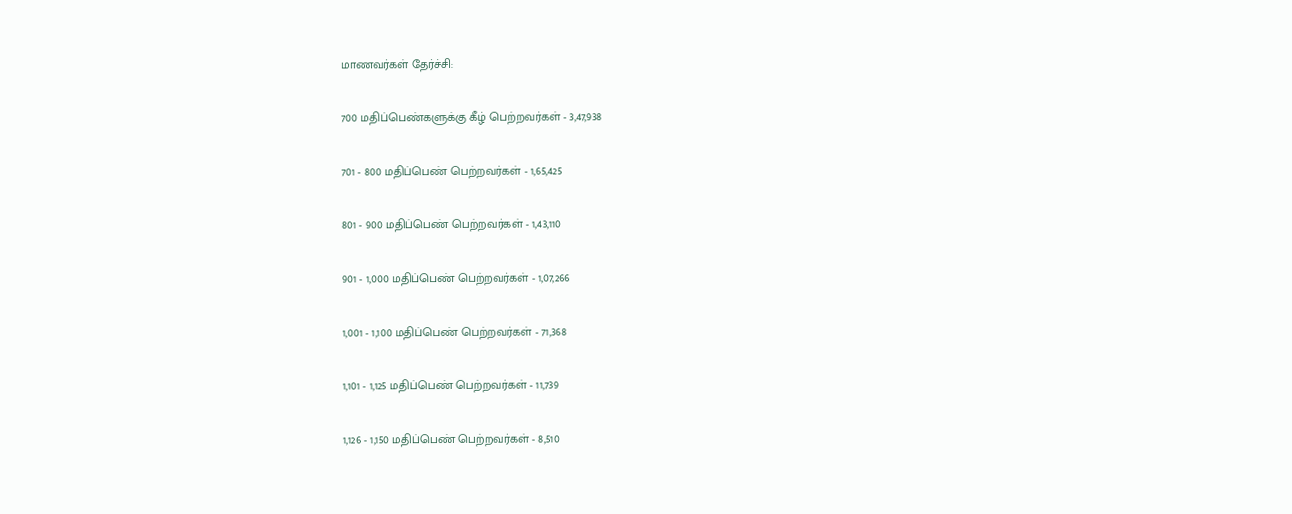மாணவர்கள் தேர்ச்சி:

700 மதிப்பெண்களுக்கு கீழ் பெற்றவர்கள் - 3,47,938

701 - 800 மதிப்பெண் பெற்றவர்கள் - 1,65,425

801 - 900 மதிப்பெண் பெற்றவர்கள் - 1,43,110

901 - 1,000 மதிப்பெண் பெற்றவர்கள் - 1,07,266

1,001 - 1,100 மதிப்பெண் பெற்றவர்கள் - 71,368

1,101 - 1,125 மதிப்பெண் பெற்றவர்கள் - 11,739

1,126 - 1,150 மதிப்பெண் பெற்றவர்கள் - 8,510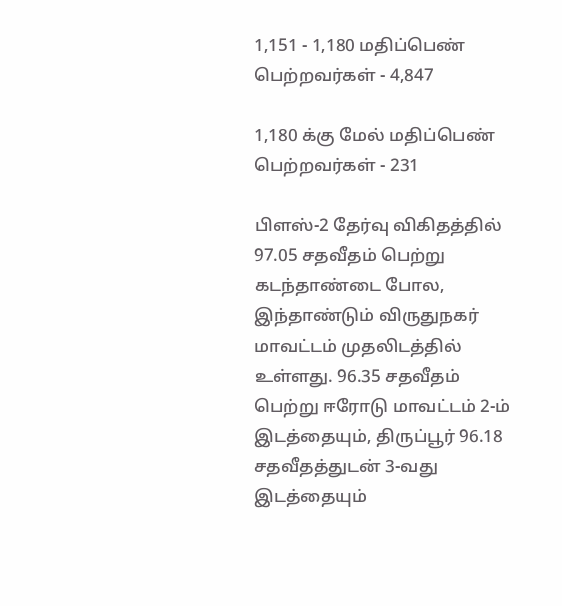1,151 - 1,180 மதிப்பெண் பெற்றவர்கள் - 4,847

1,180 க்கு மேல் மதிப்பெண் பெற்றவர்கள் - 231

பிளஸ்-2 தேர்வு விகிதத்தில் 97.05 சதவீதம் பெற்று கடந்தாண்டை போல, இந்தாண்டும் விருதுநகர் மாவட்டம் முதலிடத்தில் உள்ளது. 96.35 சதவீதம் பெற்று ஈரோடு மாவட்டம் 2-ம் இடத்தையும், திருப்பூர் 96.18 சதவீதத்துடன் 3-வது இடத்தையும்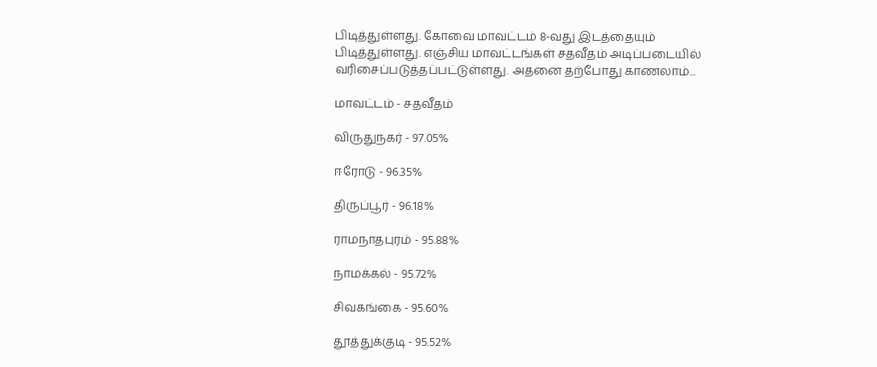பிடித்துள்ளது. கோவை மாவட்டம் 8-வது இடத்தையும் பிடித்துள்ளது. எஞ்சிய மாவட்டங்கள் சதவீதம் அடிப்படையில் வரிசைப்படுத்தப்பட்டுள்ளது. அதனை தற்போது காணலாம்...

மாவட்டம் - சதவீதம்

விருதுநகர் - 97.05%

ஈரோடு - 96.35%

திருப்பூர் - 96.18%

ராமநாதபுரம் - 95.88%

நாமக்கல் - 95.72%

சிவகங்கை - 95.60%

தூத்துக்குடி - 95.52%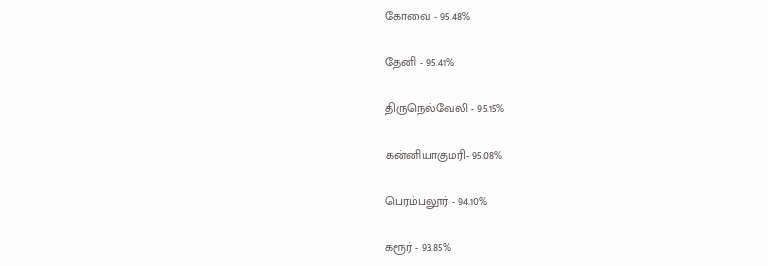கோவை - 95.48%

தேனி - 95.41%

திருநெல்வேலி - 95.15%

கன்னியாகுமரி- 95.08%

பெரம்பலூர் - 94.10%

கரூர் - 93.85%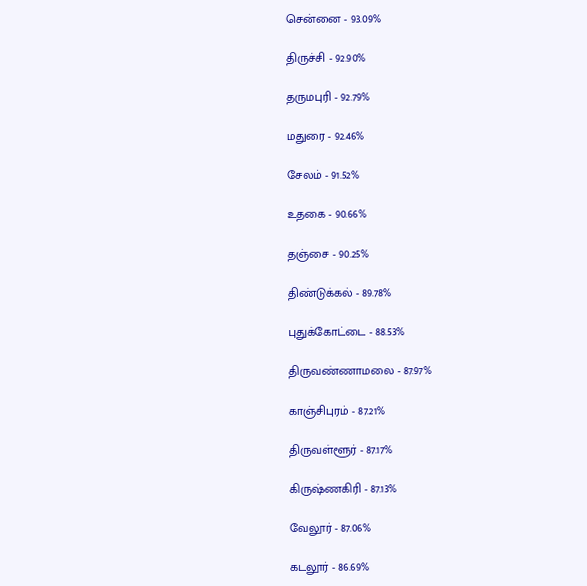சென்னை - 93.09%

திருச்சி - 92.90%

தருமபுரி - 92.79%

மதுரை - 92.46%

சேலம் - 91.52%

உதகை - 90.66%

தஞ்சை - 90.25%

திண்டுக்கல் - 89.78%

புதுக்கோட்டை - 88.53%

திருவண்ணாமலை - 87.97%

காஞ்சிபுரம் - 87.21%

திருவள்ளூர் - 87.17%

கிருஷ்ணகிரி - 87.13%

வேலூர் - 87.06%

கடலூர் - 86.69%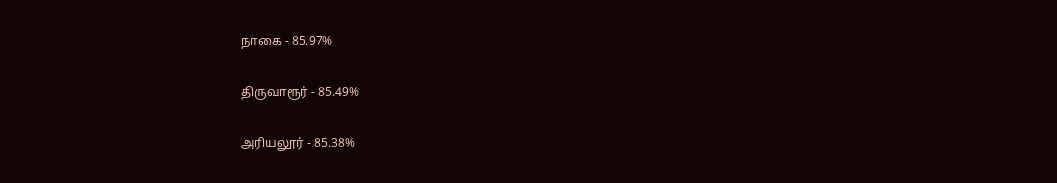நாகை - 85.97%

திருவாரூர் - 85.49%

அரியலூர் - 85.38%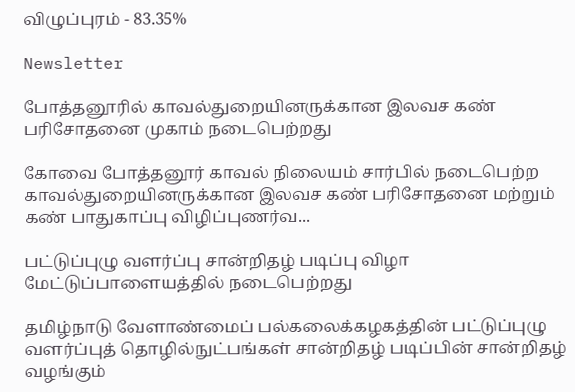விழுப்புரம் - 83.35%

Newsletter

போத்தனூரில் காவல்துறையினருக்கான இலவச கண் பரிசோதனை முகாம் நடைபெற்றது

கோவை போத்தனூர் காவல் நிலையம் சார்பில் நடைபெற்ற காவல்துறையினருக்கான இலவச கண் பரிசோதனை மற்றும் கண் பாதுகாப்பு விழிப்புணர்வ...

பட்டுப்புழு வளர்ப்பு சான்றிதழ் படிப்பு விழா மேட்டுப்பாளையத்தில் நடைபெற்றது

தமிழ்நாடு வேளாண்மைப் பல்கலைக்கழகத்தின் பட்டுப்புழு வளர்ப்புத் தொழில்நுட்பங்கள் சான்றிதழ் படிப்பின் சான்றிதழ் வழங்கும்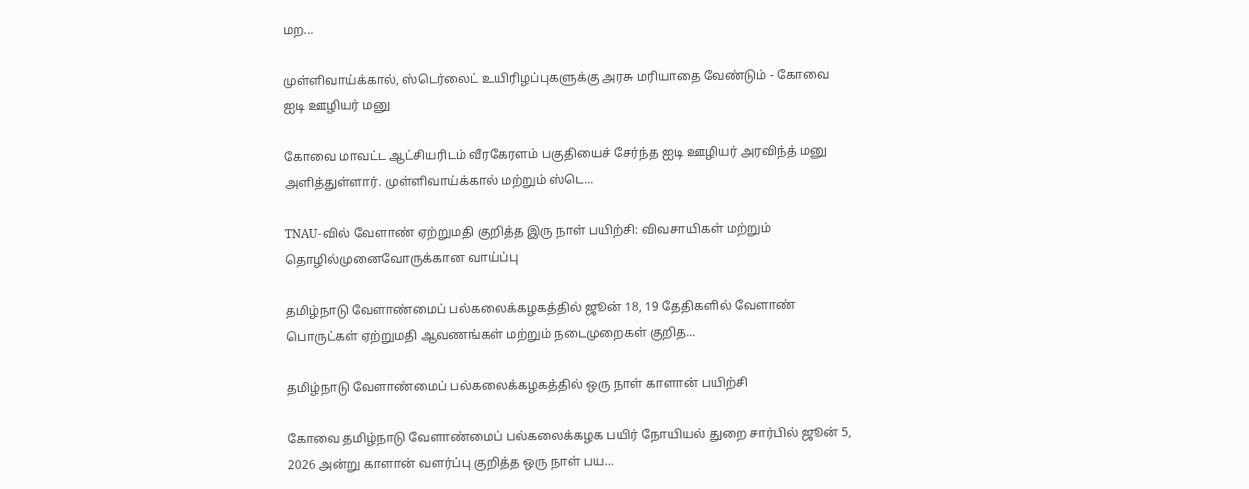மற...

முள்ளிவாய்க்கால், ஸ்டெர்லைட் உயிரிழப்புகளுக்கு அரசு மரியாதை வேண்டும் - கோவை ஐடி ஊழியர் மனு

கோவை மாவட்ட ஆட்சியரிடம் வீரகேரளம் பகுதியைச் சேர்ந்த ஐடி ஊழியர் அரவிந்த் மனு அளித்துள்ளார். முள்ளிவாய்க்கால் மற்றும் ஸ்டெ...

TNAU-வில் வேளாண் ஏற்றுமதி குறித்த இரு நாள் பயிற்சி: விவசாயிகள் மற்றும் தொழில்முனைவோருக்கான வாய்ப்பு

தமிழ்நாடு வேளாண்மைப் பல்கலைக்கழகத்தில் ஜூன் 18, 19 தேதிகளில் வேளாண் பொருட்கள் ஏற்றுமதி ஆவணங்கள் மற்றும் நடைமுறைகள் குறித...

தமிழ்நாடு வேளாண்மைப் பல்கலைக்கழகத்தில் ஒரு நாள் காளான் பயிற்சி

கோவை தமிழ்நாடு வேளாண்மைப் பல்கலைக்கழக பயிர் நோயியல் துறை சார்பில் ஜூன் 5, 2026 அன்று காளான் வளர்ப்பு குறித்த ஒரு நாள் பய...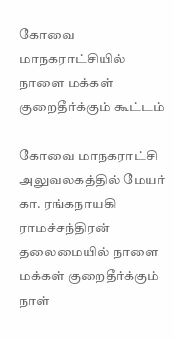கோவை மாநகராட்சியில் நாளை மக்கள் குறைதீர்க்கும் கூட்டம்

கோவை மாநகராட்சி அலுவலகத்தில் மேயர் கா. ரங்கநாயகி ராமச்சந்திரன் தலைமையில் நாளை மக்கள் குறைதீர்க்கும் நாள்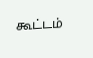கூட்டம்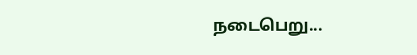நடைபெறு...